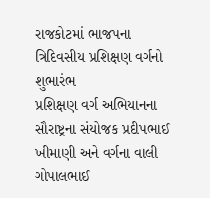રાજકોટમાં ભાજપના ત્રિદિવસીય પ્રશિક્ષણ વર્ગનો શુભારંભ
પ્રશિક્ષણ વર્ગ અભિયાનના સૌરાષ્ટ્રના સંયોજક પ્રદીપભાઈ ખીમાણી અને વર્ગના વાલી ગોપાલભાઈ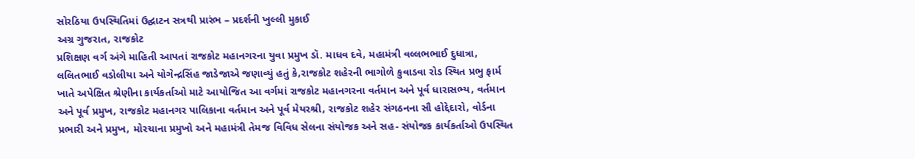સોરઠિયા ઉપસ્થિતિમાં ઉદ્ઘાટન સત્રથી પ્રારંભ – પ્રદર્શની ખુલ્લી મુકાઈ
અગ્ર ગુજરાત, રાજકોટ
પ્રશિક્ષણ વર્ગ અંગે માહિતી આપતાં રાજકોટ મહાનગરના યુવા પ્રમુખ ડૉ. માધવ દવે, મહામંત્રી વલ્લભભાઈ દુધાત્રા, લલિતભાઈ વડોલીયા અને યોગેન્દ્રસિંહ જાડેજાએ જણાવ્યું હતું કે,રાજકોટ શહેરની ભાગોળે કુવાડવા રોડ સ્થિત પ્રભુ ફાર્મ ખાતે અપેક્ષિત શ્રેણીના કાર્યકર્તાઓ માટે આયોજિત આ વર્ગમાં રાજકોટ મહાનગરના વર્તમાન અને પૂર્વ ધારાસભ્ય, વર્તમાન અને પૂર્વ પ્રમુખ, રાજકોટ મહાનગર પાલિકાના વર્તમાન અને પૂર્વ મેયરશ્રી, રાજકોટ શહેર સંગઠનના સૌ હોદ્દેદારો, વોર્ડના પ્રભારી અને પ્રમુખ, મોરચાના પ્રમુખો અને મહામંત્રી તેમજ વિવિધ સેલના સંયોજક અને સહ- સંયોજક કાર્યકર્તાઓ ઉપસ્થિત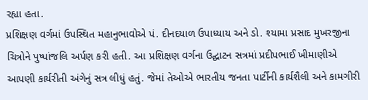રહ્યા હતા.
પ્રશિક્ષણ વર્ગમાં ઉપસ્થિત મહાનુભાવોએ પં. દીનદયાળ ઉપાધ્યાય અને ડો. શ્યામા પ્રસાદ મુખરજીના ચિત્રોને પુષ્પાંજલિ અર્પણ કરી હતી. આ પ્રશિક્ષણ વર્ગના ઉદ્ઘાટન સત્રમાં પ્રદીપભાઈ ખીમાણીએ આપણી કાર્યરીતી અંગેનું સત્ર લીધું હતું. જેમાં તેઓએ ભારતીય જનતા પાર્ટીની કાર્યશૈલી અને કામગીરી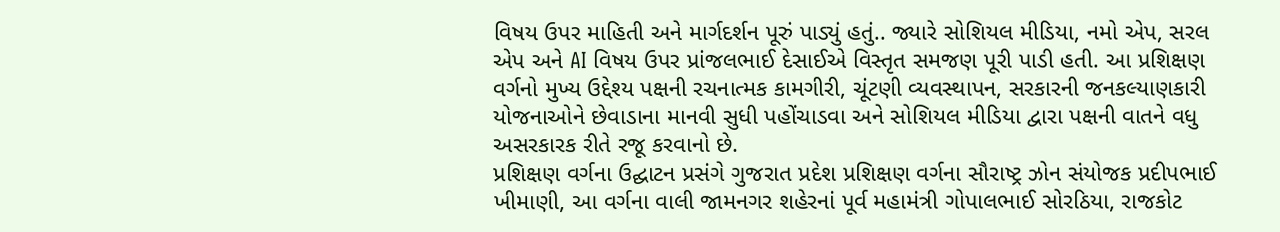વિષય ઉપર માહિતી અને માર્ગદર્શન પૂરું પાડ્યું હતું.. જ્યારે સોશિયલ મીડિયા, નમો એપ, સરલ એપ અને AI વિષય ઉપર પ્રાંજલભાઈ દેસાઈએ વિસ્તૃત સમજણ પૂરી પાડી હતી. આ પ્રશિક્ષણ વર્ગનો મુખ્ય ઉદ્દેશ્ય પક્ષની રચનાત્મક કામગીરી, ચૂંટણી વ્યવસ્થાપન, સરકારની જનકલ્યાણકારી યોજનાઓને છેવાડાના માનવી સુધી પહોંચાડવા અને સોશિયલ મીડિયા દ્વારા પક્ષની વાતને વધુ અસરકારક રીતે રજૂ કરવાનો છે.
પ્રશિક્ષણ વર્ગના ઉદ્ઘાટન પ્રસંગે ગુજરાત પ્રદેશ પ્રશિક્ષણ વર્ગના સૌરાષ્ટ્ર ઝોન સંયોજક પ્રદીપભાઈ ખીમાણી, આ વર્ગના વાલી જામનગર શહેરનાં પૂર્વ મહામંત્રી ગોપાલભાઈ સોરઠિયા, રાજકોટ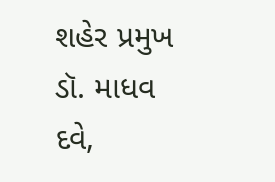શહેર પ્રમુખ ડૉ. માધવ દવે,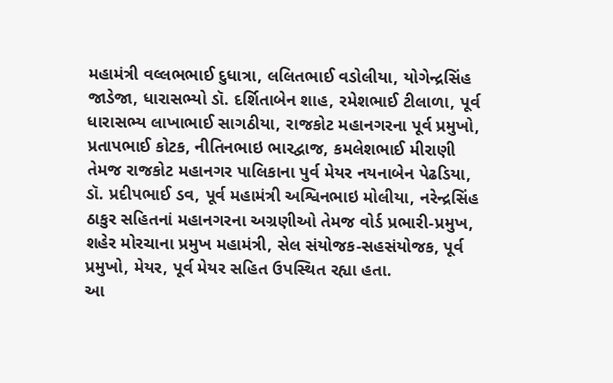મહામંત્રી વલ્લભભાઈ દુધાત્રા, લલિતભાઈ વડોલીયા, યોગેન્દ્રસિંહ જાડેજા, ધારાસભ્યો ડૉ. દર્શિતાબેન શાહ, રમેશભાઈ ટીલાળા, પૂર્વ ધારાસભ્ય લાખાભાઈ સાગઠીયા, રાજકોટ મહાનગરના પૂર્વ પ્રમુખો, પ્રતાપભાઈ કોટક, નીતિનભાઇ ભારદ્વાજ, કમલેશભાઈ મીરાણી તેમજ રાજકોટ મહાનગર પાલિકાના પુર્વ મેયર નયનાબેન પેઢડિયા, ડૉ. પ્રદીપભાઈ ડવ, પૂર્વ મહામંત્રી અશ્વિનભાઇ મોલીયા, નરેન્દ્રસિંહ ઠાકુર સહિતનાં મહાનગરના અગ્રણીઓ તેમજ વોર્ડ પ્રભારી-પ્રમુખ, શહેર મોરચાના પ્રમુખ મહામંત્રી, સેલ સંયોજક-સહસંયોજક, પૂર્વ પ્રમુખો, મેયર, પૂર્વ મેયર સહિત ઉપસ્થિત રહ્યા હતા.
આ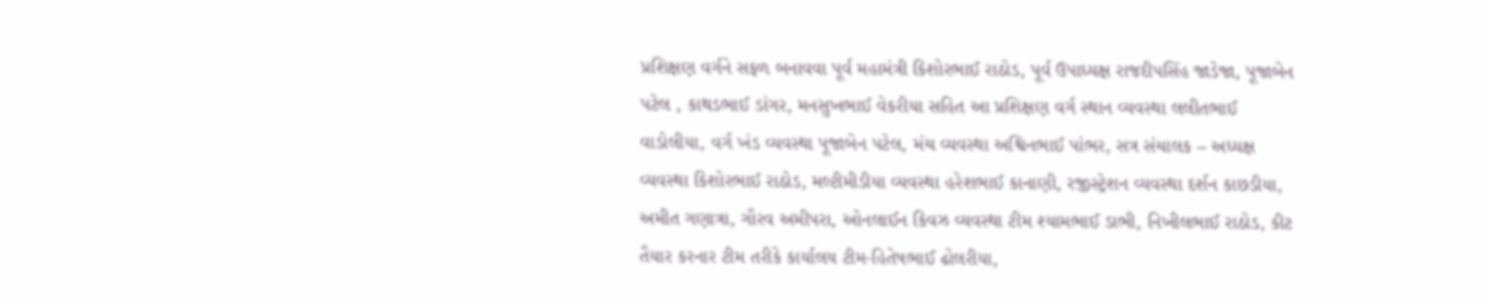પ્રશિક્ષણ વર્ગને સફળ બનાવવા પૂર્વ મહામંત્રી કિશોરભાઈ રાઠોડ, પૂર્વ ઉપાધ્યક્ષ રાજદીપસિંહ જાડેજા, પૂજાબેન પટેલ , કાથડભાઈ ડાંગર, મનસુખભાઈ વેકરીયા સહિત આ પ્રશિક્ષણ વર્ગ સ્થાન વ્યવસ્થા લલીતભાઈ વાડોલીયા, વર્ગ ખંડ વ્યવસ્થા પૂજાબેન પટેલ, મંચ વ્યવસ્થા અશ્વિનભાઈ પાંભર, સત્ર સંચાલક – અધ્યક્ષ વ્યવસ્થા કિશોરભાઈ રાઠોડ, મલ્ટીમીડીયા વ્યવસ્થા હરેશભાઈ કાનાણી, રજીસ્ટ્રેશન વ્યવસ્થા દર્શન કાછડીયા, અમીત ગણાત્રા, ગૌરવ અમીપરા, ઓનલાઈન કિવઝ વ્યવસ્થા ટીમ શ્યામભાઈ ડાભી, નિખીલભાઈ રાઠોડ, કીટ તૈયાર કરનાર ટીમ તરીકે કાર્યાલય ટીમ-હિતેષભાઈ ઢોલરીયા,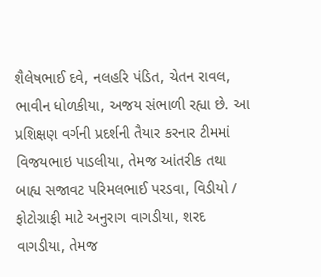શૈલેષભાઈ દવે, નલહરિ પંડિત, ચેતન રાવલ, ભાવીન ધોળકીયા, અજય સંભાળી રહ્યા છે. આ પ્રશિક્ષણ વર્ગની પ્રદર્શની તૈયાર કરનાર ટીમમાં વિજયભાઇ પાડલીયા, તેમજ આંતરીક તથા બાહ્ય સજાવટ પરિમલભાઈ પરડવા, વિડીયો / ફોટોગ્રાફી માટે અનુરાગ વાગડીયા, શરદ વાગડીયા, તેમજ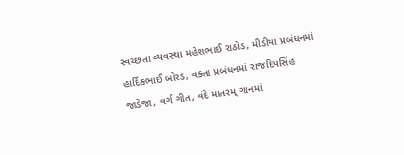સ્વચ્છતા વ્યવસ્થા મહેશભાઈ રાઠોડ, મીડીયા પ્રબંધનમાં હાર્દિકભાઈ બોરડ, વક્તા પ્રબંધનમાં રાજદિપસિંહ જાડેજા, વર્ગ ગીત, વંદે માતરમ્ ગાનમાં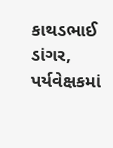કાથડભાઈ ડાંગર, પર્યવેક્ષકમાં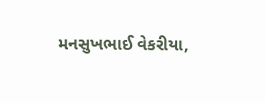મનસુખભાઈ વેકરીયા,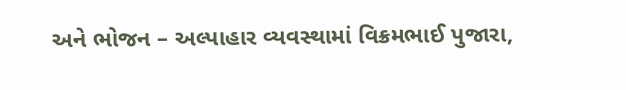અને ભોજન – અલ્પાહાર વ્યવસ્થામાં વિક્રમભાઈ પુજારા,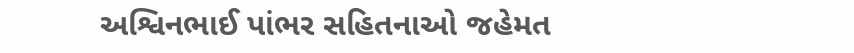અશ્વિનભાઈ પાંભર સહિતનાઓ જહેમત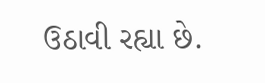ઉઠાવી રહ્યા છે.